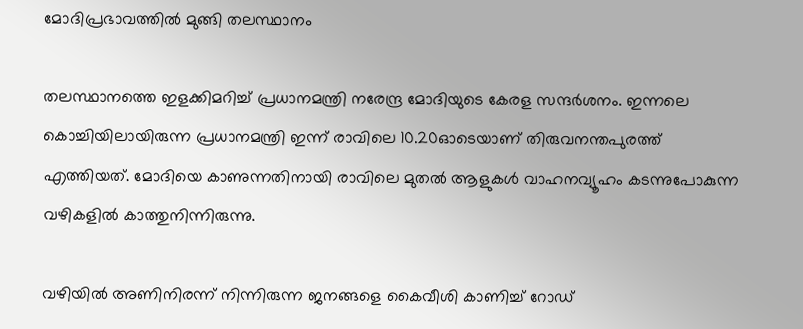മോദിപ്രഭാവത്തില്‍ മുങ്ങി തലസ്ഥാനം

തലസ്ഥാനത്തെ ഇളക്കിമറിച്ച് പ്രധാനമന്ത്രി നരേന്ദ്ര മോദിയുടെ കേരള സന്ദര്‍ശനം. ഇന്നലെ കൊച്ചിയിലായിരുന്ന പ്രധാനമന്ത്രി ഇന്ന് രാവിലെ 10.20ഓടെയാണ് തിരുവനന്തപുരത്ത് എത്തിയത്. മോദിയെ കാണുന്നതിനായി രാവിലെ മുതല്‍ ആളുകള്‍ വാഹനവ്യൂഹം കടന്നുപോകുന്ന വഴികളില്‍ കാത്തുനിന്നിരുന്നു.

വഴിയില്‍ അണിനിരന്ന് നിന്നിരുന്ന ജനങ്ങളെ കൈവീശി കാണിച്ച് റോഡ്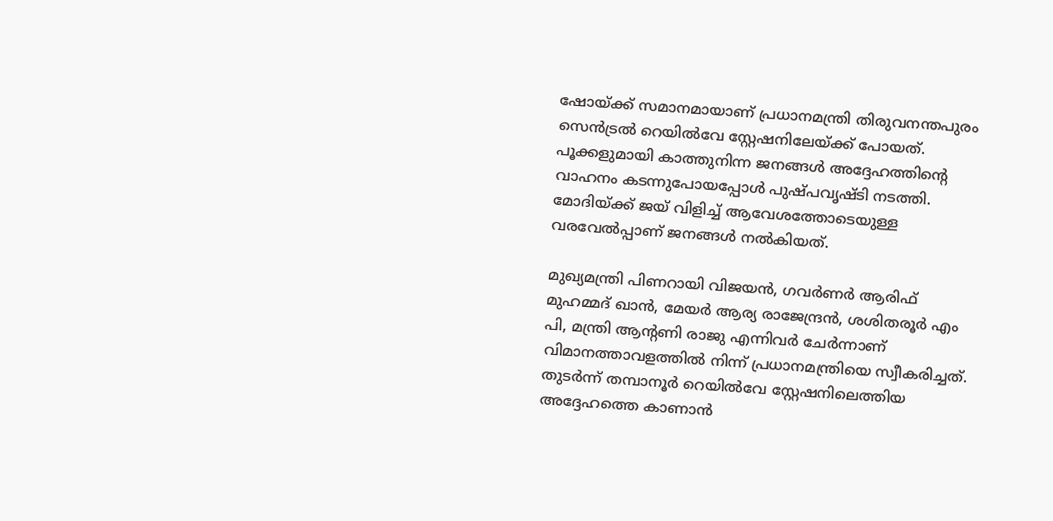ഷോയ്ക്ക് സമാനമായാണ് പ്രധാനമന്ത്രി തിരുവനന്തപുരം സെന്‍ട്രല്‍ റെയില്‍വേ സ്റ്റേഷനിലേയ്ക്ക് പോയത്. പൂക്കളുമായി കാത്തുനിന്ന ജനങ്ങള്‍ അദ്ദേഹത്തിന്റെ വാഹനം കടന്നുപോയപ്പോള്‍ പുഷ്പവൃഷ്ടി നടത്തി. മോദിയ്ക്ക് ജയ് വിളിച്ച് ആവേശത്തോടെയുള്ള വരവേല്‍പ്പാണ് ജനങ്ങള്‍ നല്‍കിയത്.

മുഖ്യമന്ത്രി പിണറായി വിജയന്‍, ഗവര്‍ണര്‍ ആരിഫ് മുഹമ്മദ് ഖാന്‍, മേയര്‍ ആര്യ രാജേന്ദ്രന്‍, ശശിതരൂര്‍ എം പി, മന്ത്രി ആന്റണി രാജു എന്നിവര്‍ ചേര്‍ന്നാണ് വിമാനത്താവളത്തില്‍ നിന്ന് പ്രധാനമന്ത്രിയെ സ്വീകരിച്ചത്. തുടര്‍ന്ന് തമ്പാനൂര്‍ റെയില്‍വേ സ്റ്റേഷനിലെത്തിയ അദ്ദേഹത്തെ കാണാന്‍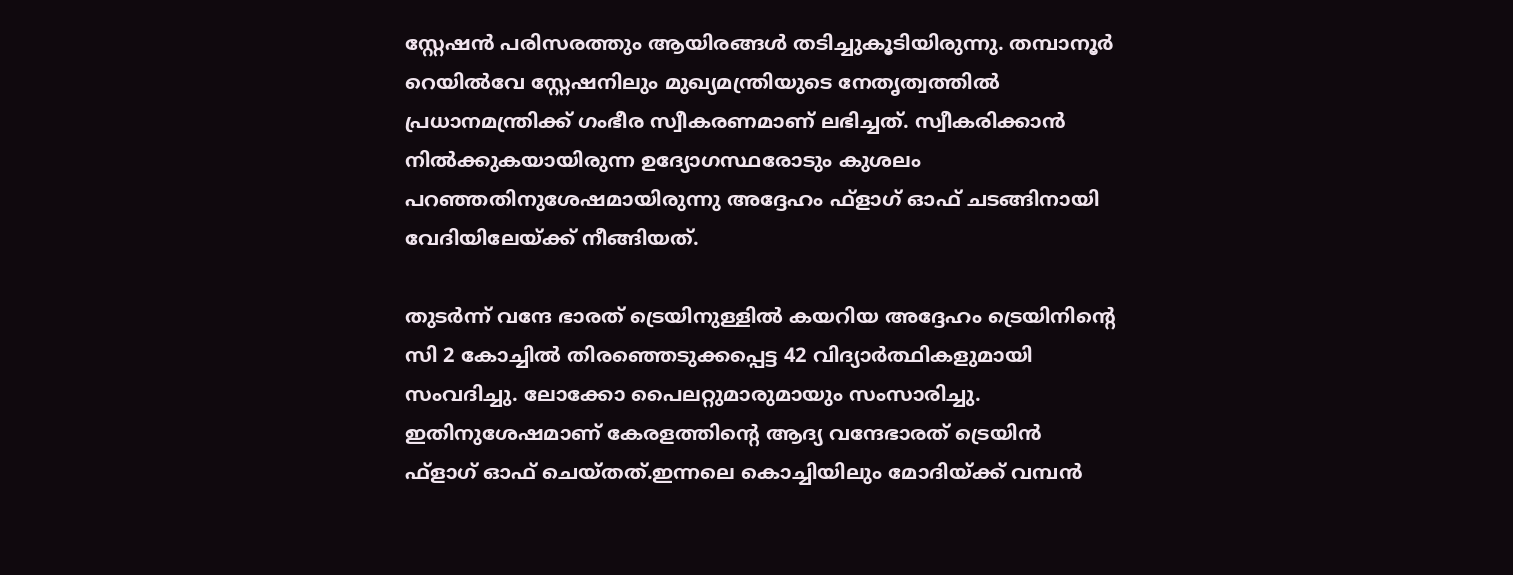സ്റ്റേഷന്‍ പരിസരത്തും ആയിരങ്ങള്‍ തടിച്ചുകൂടിയിരുന്നു. തമ്പാനൂര്‍ റെയില്‍വേ സ്റ്റേഷനിലും മുഖ്യമന്ത്രിയുടെ നേതൃത്വത്തില്‍ പ്രധാനമന്ത്രിക്ക് ഗംഭീര സ്വീകരണമാണ് ലഭിച്ചത്. സ്വീകരിക്കാന്‍ നില്‍ക്കുകയായിരുന്ന ഉദ്യോഗസ്ഥരോടും കുശലം പറഞ്ഞതിനുശേഷമായിരുന്നു അദ്ദേഹം ഫ്‌ളാഗ് ഓഫ് ചടങ്ങിനായി വേദിയിലേയ്ക്ക് നീങ്ങിയത്.

തുടര്‍ന്ന് വന്ദേ ഭാരത് ട്രെയിനുള്ളില്‍ കയറിയ അദ്ദേഹം ട്രെയിനിന്റെ സി 2 കോച്ചില്‍ തിരഞ്ഞെടുക്കപ്പെട്ട 42 വിദ്യാര്‍ത്ഥികളുമായി സംവദിച്ചു. ലോക്കോ പൈലറ്റുമാരുമായും സംസാരിച്ചു. ഇതിനുശേഷമാണ് കേരളത്തിന്റെ ആദ്യ വന്ദേഭാരത് ട്രെയിന്‍ ഫ്‌ളാഗ് ഓഫ് ചെയ്തത്.ഇന്നലെ കൊച്ചിയിലും മോദിയ്ക്ക് വമ്പന്‍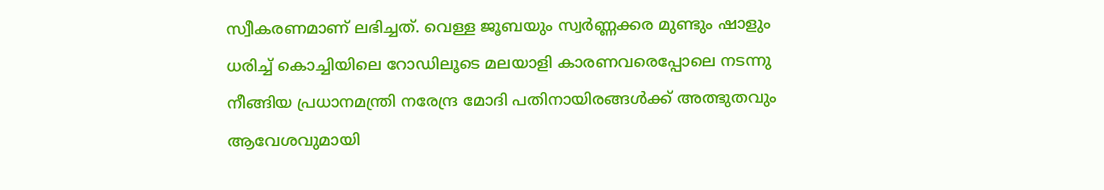സ്വീകരണമാണ് ലഭിച്ചത്. വെള്ള ജൂബയും സ്വര്‍ണ്ണക്കര മുണ്ടും ഷാളും ധരിച്ച് കൊച്ചിയിലെ റോഡിലൂടെ മലയാളി കാരണവരെപ്പോലെ നടന്നു നീങ്ങിയ പ്രധാനമന്ത്രി നരേന്ദ്ര മോദി പതിനായിരങ്ങള്‍ക്ക് അത്ഭുതവും ആവേശവുമായി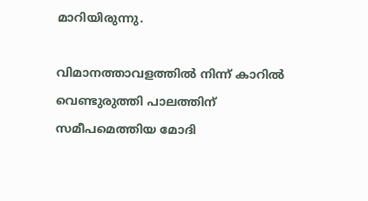മാറിയിരുന്നു.

വിമാനത്താവളത്തില്‍ നിന്ന് കാറില്‍ വെണ്ടുരുത്തി പാലത്തിന് സമീപമെത്തിയ മോദി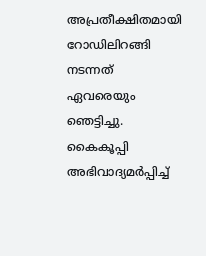അപ്രതീക്ഷിതമായി റോഡിലിറങ്ങി നടന്നത് ഏവരെയും ഞെട്ടിച്ചു. കൈകൂപ്പി അഭിവാദ്യമര്‍പ്പിച്ച്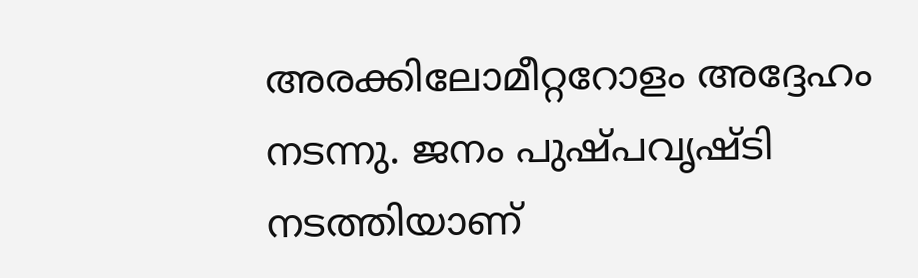അരക്കിലോമീറ്ററോളം അദ്ദേഹം നടന്നു. ജനം പുഷ്പവൃഷ്ടി നടത്തിയാണ്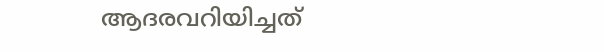ആദരവറിയിച്ചത്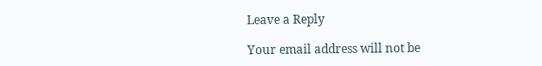Leave a Reply

Your email address will not be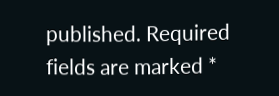published. Required fields are marked *